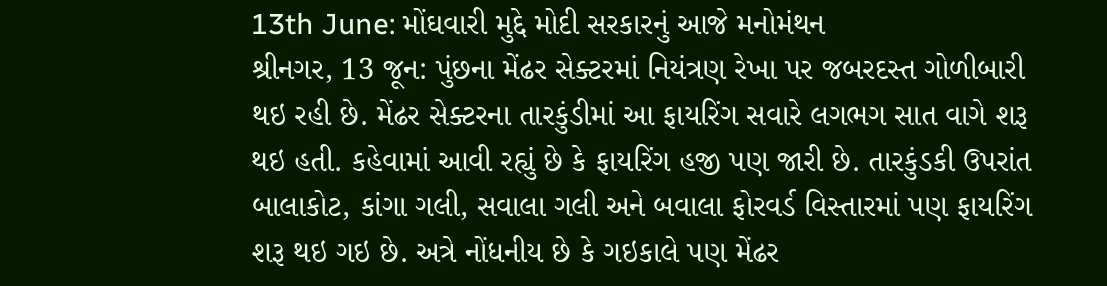13th June: મોંઘવારી મુદ્દે મોદી સરકારનું આજે મનોમંથન
શ્રીનગર, 13 જૂન: પુંછના મેંઢર સેક્ટરમાં નિયંત્રણ રેખા પર જબરદસ્ત ગોળીબારી થઇ રહી છે. મેંઢર સેક્ટરના તારકુંડીમાં આ ફાયરિંગ સવારે લગભગ સાત વાગે શરૂ થઇ હતી. કહેવામાં આવી રહ્યું છે કે ફાયરિંગ હજી પણ જારી છે. તારકુંડકી ઉપરાંત બાલાકોટ, કાંગા ગલી, સવાલા ગલી અને બવાલા ફોરવર્ડ વિસ્તારમાં પણ ફાયરિંગ શરૂ થઇ ગઇ છે. અત્રે નોંધનીય છે કે ગઇકાલે પણ મેંઢર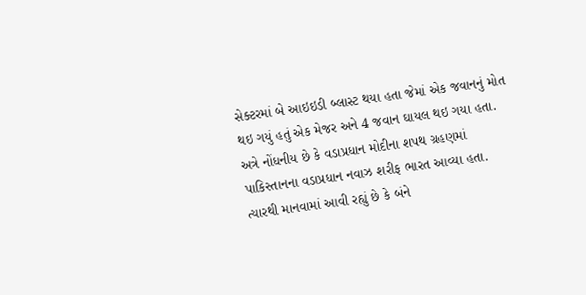સેક્ટરમાં બે આઇઇડી બ્લાસ્ટ થયા હતા જેમાં એક જવાનનું મોત થઇ ગયું હતું એક મેજર અને 4 જવાન ઘાયલ થઇ ગયા હતા.
અત્રે નોંધનીય છે કે વડાપ્રધાન મોદીના શપથ ગ્રહણમાં પાકિસ્તાનના વડાપ્રધાન નવાઝ શરીફ ભારત આવ્યા હતા. ત્યારથી માનવામાં આવી રહ્યું છે કે બંને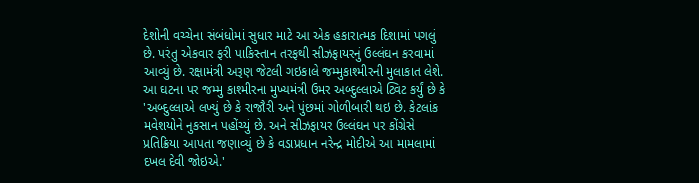દેશોની વચ્ચેના સંબંધોમાં સુધાર માટે આ એક હકારાત્મક દિશામાં પગલું છે. પરંતુ એકવાર ફરી પાકિસ્તાન તરફથી સીઝફાયરનું ઉલ્લંઘન કરવામાં આવ્યું છે. રક્ષામંત્રી અરૂણ જેટલી ગઇકાલે જમ્મુકાશ્મીરની મુલાકાત લેશે.
આ ઘટના પર જમ્મુ કાશ્મીરના મુખ્યમંત્રી ઉમર અબ્દુલ્લાએ ટ્વિટ કર્યું છે કે 'અબ્દુલ્લાએ લખ્યું છે કે રાજૌરી અને પુંછમાં ગોળીબારી થઇ છે. કેટલાંક મવેશયોને નુકસાન પહોંચ્યું છે. અને સીઝફાયર ઉલ્લંઘન પર કોંગ્રેસે પ્રતિક્રિયા આપતા જણાવ્યું છે કે વડાપ્રધાન નરેન્દ્ર મોદીએ આ મામલામાં દખલ દેવી જોઇએ.'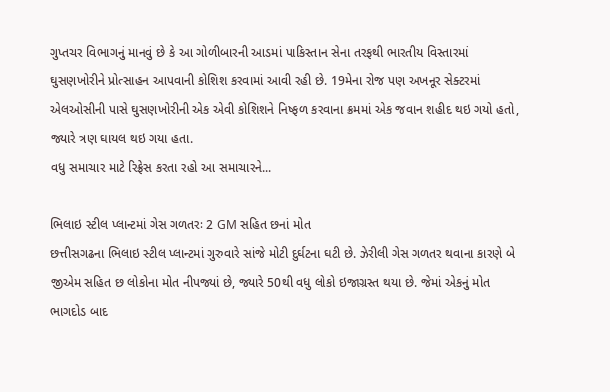ગુપ્તચર વિભાગનું માનવું છે કે આ ગોળીબારની આડમાં પાકિસ્તાન સેના તરફથી ભારતીય વિસ્તારમાં ઘુસણખોરીને પ્રોત્સાહન આપવાની કોશિશ કરવામાં આવી રહી છે. 19મેના રોજ પણ અખનૂર સેક્ટરમાં એલઓસીની પાસે ઘુસણખોરીની એક એવી કોશિશને નિષ્ફળ કરવાના ક્રમમાં એક જવાન શહીદ થઇ ગયો હતો, જ્યારે ત્રણ ઘાયલ થઇ ગયા હતા.
વધુ સમાચાર માટે રિફ્રેસ કરતા રહો આ સમાચારને...

ભિલાઇ સ્ટીલ પ્લાન્ટમાં ગેસ ગળતરઃ 2 GM સહિત છનાં મોત
છત્તીસગઢના ભિલાઇ સ્ટીલ પ્લાન્ટમાં ગુરુવારે સાંજે મોટી દુર્ઘટના ઘટી છે. ઝેરીલી ગેસ ગળતર થવાના કારણે બે જીએમ સહિત છ લોકોના મોત નીપજ્યાં છે, જ્યારે 50થી વધુ લોકો ઇજાગ્રસ્ત થયા છે. જેમાં એકનું મોત ભાગદોડ બાદ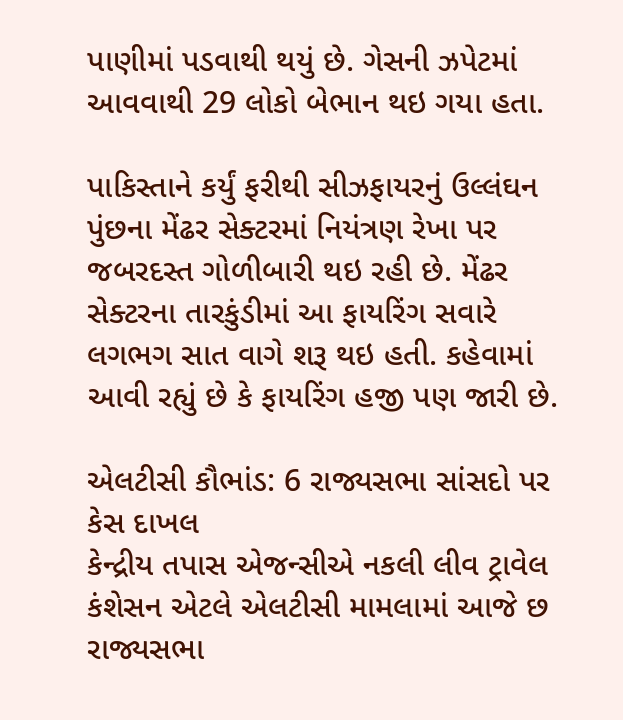પાણીમાં પડવાથી થયું છે. ગેસની ઝપેટમાં આવવાથી 29 લોકો બેભાન થઇ ગયા હતા.

પાકિસ્તાને કર્યું ફરીથી સીઝફાયરનું ઉલ્લંઘન
પુંછના મેંઢર સેક્ટરમાં નિયંત્રણ રેખા પર જબરદસ્ત ગોળીબારી થઇ રહી છે. મેંઢર સેક્ટરના તારકુંડીમાં આ ફાયરિંગ સવારે લગભગ સાત વાગે શરૂ થઇ હતી. કહેવામાં આવી રહ્યું છે કે ફાયરિંગ હજી પણ જારી છે.

એલટીસી કૌભાંડ: 6 રાજ્યસભા સાંસદો પર કેસ દાખલ
કેન્દ્રીય તપાસ એજન્સીએ નકલી લીવ ટ્રાવેલ કંશેસન એટલે એલટીસી મામલામાં આજે છ રાજ્યસભા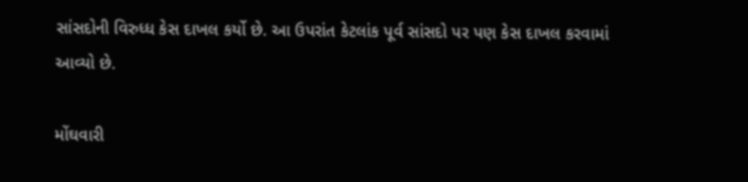સાંસદોની વિરુધ્ધ કેસ દાખલ કર્યો છે. આ ઉપરાંત કેટલાંક પૂર્વ સાંસદો પર પણ કેસ દાખલ કરવામાં આવ્યો છે.

મોંઘવારી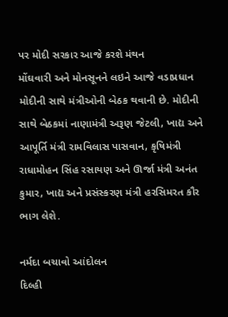પર મોદી સરકાર આજે કરશે મંથન
મોંઘવારી અને મોનસૂનને લઇને આજે વડાપ્રધાન મોદીની સાથે મંત્રીઓની બેઠક થવાની છે. મોદીની સાથે બેઠકમાં નાણામંત્રી અરૂણ જેટલી, ખાદ્ય અને આપૂર્તિ મંત્રી રામવિલાસ પાસવાન, કૃષિમંત્રી રાધામોહન સિંહ રસાયણ અને ઊર્જા મંત્રી અનંત કુમાર, ખાદ્ય અને પ્રસંસ્કરણ મંત્રી હરસિમરત કૌર ભાગ લેશે.

નર્મદા બચાવો આંદોલન
દિલ્હી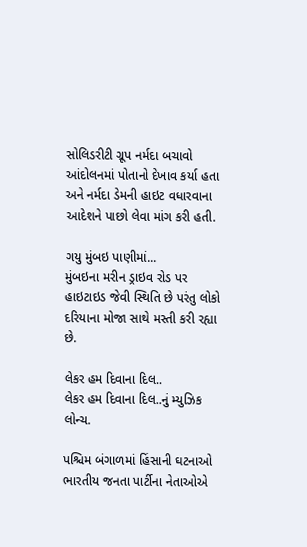સોલિડરીટી ગ્રૂપ નર્મદા બચાવો આંદોલનમાં પોતાનો દેખાવ કર્યા હતા અને નર્મદા ડેમની હાઇટ વધારવાના આદેશને પાછો લેવા માંગ કરી હતી.

ગયુ મુંબઇ પાણીમાં...
મુંબઇના મરીન ડ્રાઇવ રોડ પર હાઇટાઇડ જેવી સ્થિતિ છે પરંતુ લોકો દરિયાના મોજા સાથે મસ્તી કરી રહ્યા છે.

લેકર હમ દિવાના દિલ..
લેકર હમ દિવાના દિલ..નું મ્યુઝિક લોન્ચ.

પશ્ચિમ બંગાળમાં હિંસાની ઘટનાઓ
ભારતીય જનતા પાર્ટીના નેતાઓએ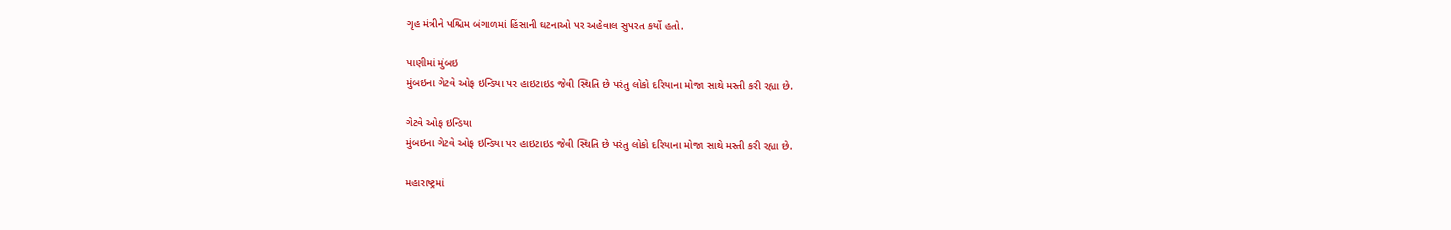ગૃહ મંત્રીને પશ્ચિમ બંગાળમાં હિંસાની ઘટનાઓ પર અહેવાલ સુપરત કર્યો હતો.

પાણીમાં મુંબઇ
મુંબઇના ગેટવે ઓફ ઇન્ડિયા પર હાઇટાઇડ જેવી સ્થિતિ છે પરંતુ લોકો દરિયાના મોજા સાથે મસ્તી કરી રહ્યા છે.

ગેટવે ઓફ ઇન્ડિયા
મુંબઇના ગેટવે ઓફ ઇન્ડિયા પર હાઇટાઇડ જેવી સ્થિતિ છે પરંતુ લોકો દરિયાના મોજા સાથે મસ્તી કરી રહ્યા છે.

મહારાષ્ટ્રમાં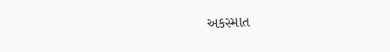અકસ્માત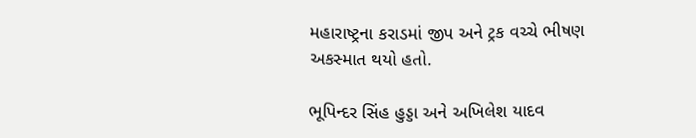મહારાષ્ટ્રના કરાડમાં જીપ અને ટ્રક વચ્ચે ભીષણ અકસ્માત થયો હતો.

ભૂપિન્દર સિંહ હુડ્ડા અને અખિલેશ યાદવ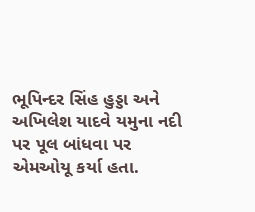ભૂપિન્દર સિંહ હુડ્ડા અને અખિલેશ યાદવે યમુના નદી પર પૂલ બાંધવા પર એમઓયૂ કર્યા હતા.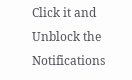Click it and Unblock the Notifications